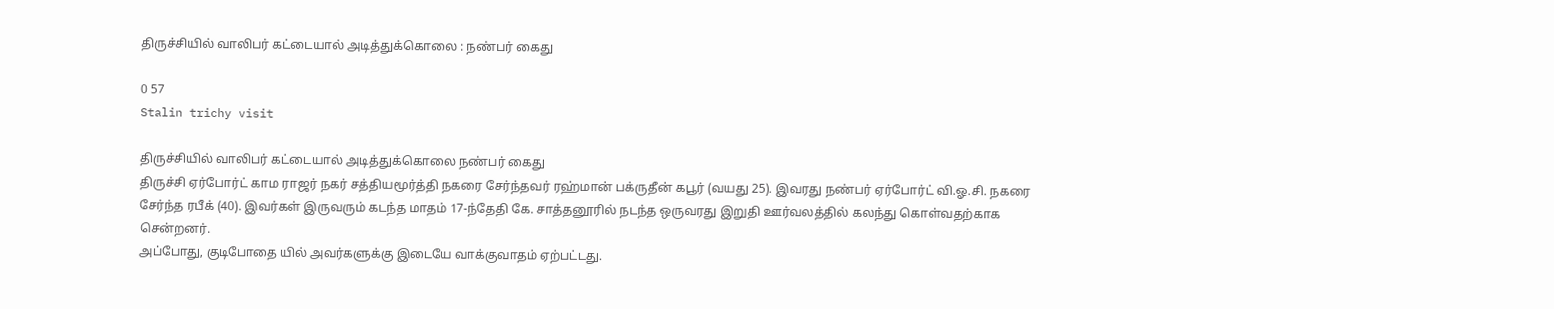திருச்சியில் வாலிபர் கட்டையால் அடித்துக்கொலை : நண்பர் கைது

0 57
Stalin trichy visit

திருச்சியில் வாலிபர் கட்டையால் அடித்துக்கொலை நண்பர் கைது
திருச்சி ஏர்போர்ட் காம ராஜர் நகர் சத்தியமூர்த்தி நகரை சேர்ந்தவர் ரஹ்மான் பக்ருதீன் கபூர் (வயது 25). இவரது நண்பர் ஏர்போர்ட் வி.ஓ.சி. நகரை சேர்ந்த ரபீக் (40). இவர்கள் இருவரும் கடந்த மாதம் 17-ந்தேதி கே. சாத்தனூரில் நடந்த ஒருவரது இறுதி ஊர்வலத்தில் கலந்து கொள்வதற்காக சென்றனர்.
அப்போது, குடிபோதை யில் அவர்களுக்கு இடையே வாக்குவாதம் ஏற்பட்டது.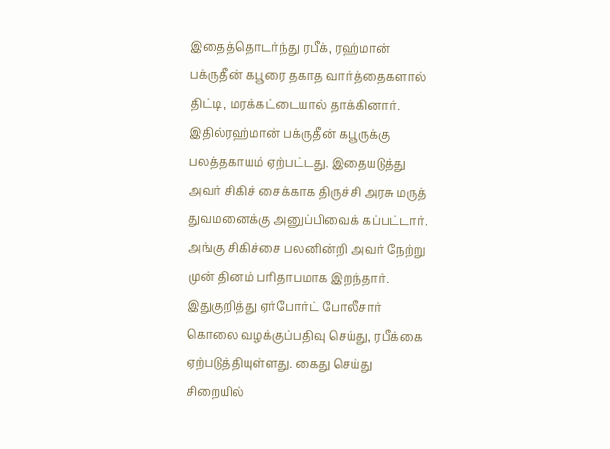இதைத்தொடர்ந்து ரபீக், ரஹ்மான் பக்ருதீன் கபூரை தகாத வார்த்தைகளால் திட்டி, மரக்கட்டையால் தாக்கினார். இதில்ரஹ்மான் பக்ருதீன் கபூருக்கு பலத்தகாயம் ஏற்பட்டது. இதையடுத்து அவர் சிகிச் சைக்காக திருச்சி அரசு மருத் துவமனைக்கு அனுப்பிவைக் கப்பட்டார். அங்கு சிகிச்சை பலனின்றி அவர் நேற்று முன் தினம் பரிதாபமாக இறந்தார். இதுகுறித்து ஏர்போர்ட் போலீசார் கொலை வழக்குப்பதிவு செய்து, ரபீக்கை ஏற்படுத்தியுள்ளது. கைது செய்து சிறையில்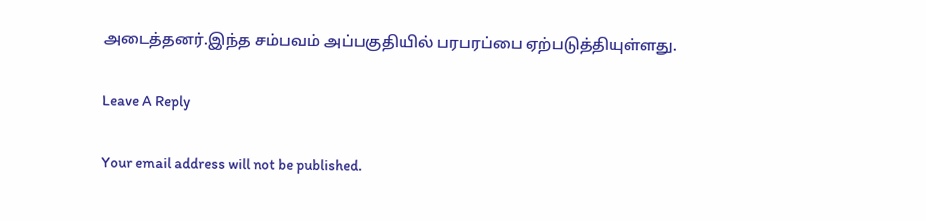அடைத்தனர்.இந்த சம்பவம் அப்பகுதியில் பரபரப்பை ஏற்படுத்தியுள்ளது.

Leave A Reply

Your email address will not be published.